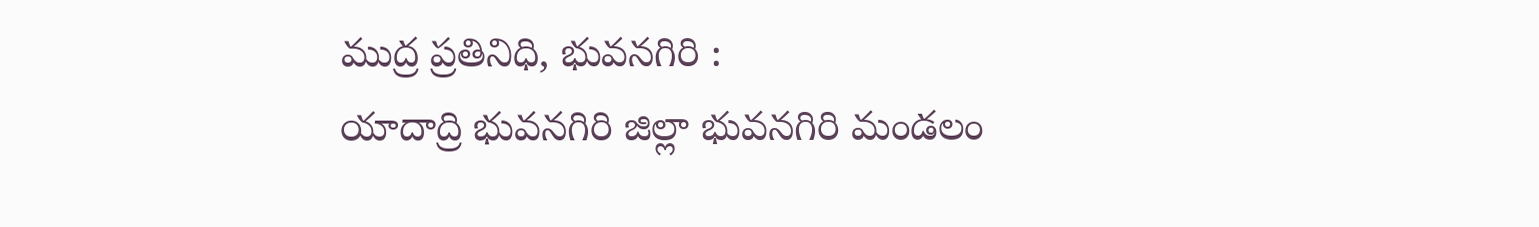ముద్ర ప్రతినిధి, భువనగిరి :
యాదాద్రి భువనగిరి జిల్లా భువనగిరి మండలం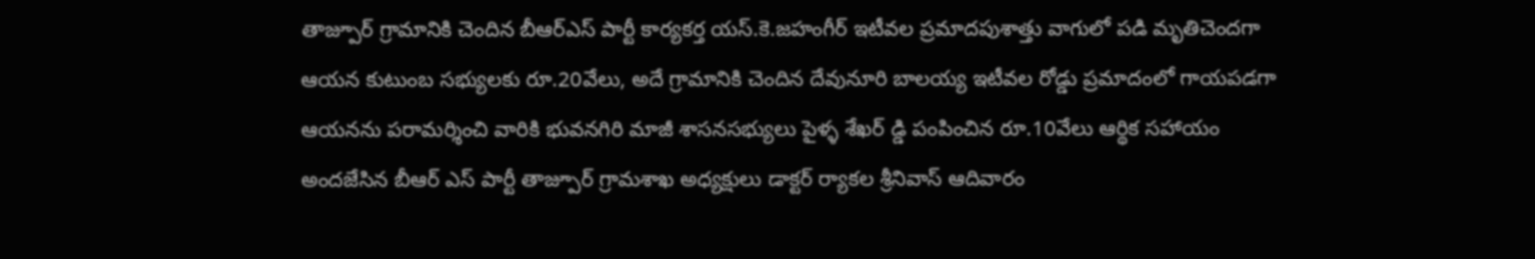తాజ్పూర్ గ్రామానికి చెందిన బీఆర్ఎస్ పార్టీ కార్యకర్త యస్.కె.జహంగీర్ ఇటీవల ప్రమాదపుశాత్తు వాగులో పడి మృతిచెందగా ఆయన కుటుంబ సభ్యులకు రూ.20వేలు, అదే గ్రామానికి చెందిన దేవునూరి బాలయ్య ఇటీవల రోడ్డు ప్రమాదంలో గాయపడగా ఆయనను పరామర్శించి వారికి భువనగిరి మాజీ శాసనసభ్యులు పైళ్ళ శేఖర్ డ్డి పంపించిన రూ.10వేలు ఆర్థిక సహాయం అందజేసిన బీఆర్ ఎస్ పార్టీ తాజ్పూర్ గ్రామశాఖ అధ్యక్షులు డాక్టర్ ర్యాకల శ్రీనివాస్ ఆదివారం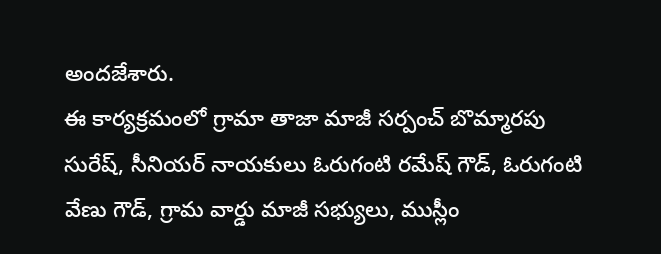అందజేశారు.
ఈ కార్యక్రమంలో గ్రామా తాజా మాజీ సర్పంచ్ బొమ్మారపు సురేష్, సీనియర్ నాయకులు ఓరుగంటి రమేష్ గౌడ్, ఓరుగంటి వేణు గౌడ్, గ్రామ వార్డు మాజీ సభ్యులు, ముస్లీం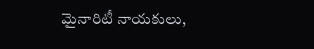మైనారిటీ నాయకులు,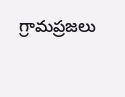గ్రామప్రజలు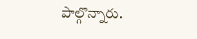పాల్గొన్నారు.